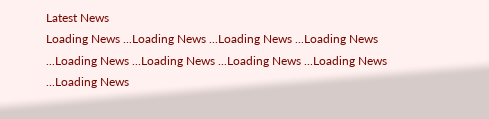Latest News
Loading News ...Loading News ...Loading News ...Loading News ...Loading News ...Loading News ...Loading News ...Loading News ...Loading News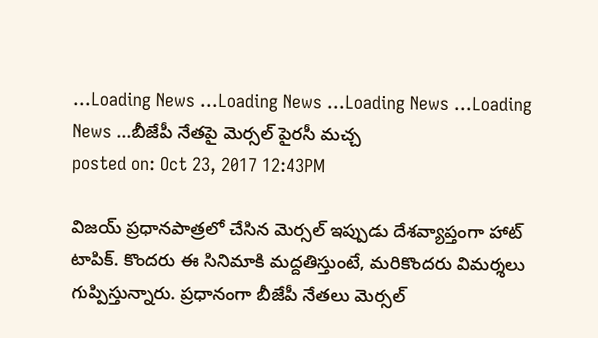...Loading News ...Loading News ...Loading News ...Loading News ...బీజేపీ నేతపై మెర్సల్ పైరసీ మచ్చ
posted on: Oct 23, 2017 12:43PM

విజయ్ ప్రధానపాత్రలో చేసిన మెర్సల్ ఇప్పుడు దేశవ్యాప్తంగా హాట్ టాపిక్. కొందరు ఈ సినిమాకి మద్దతిస్తుంటే, మరికొందరు విమర్శలు గుప్పిస్తున్నారు. ప్రధానంగా బీజేపీ నేతలు మెర్సల్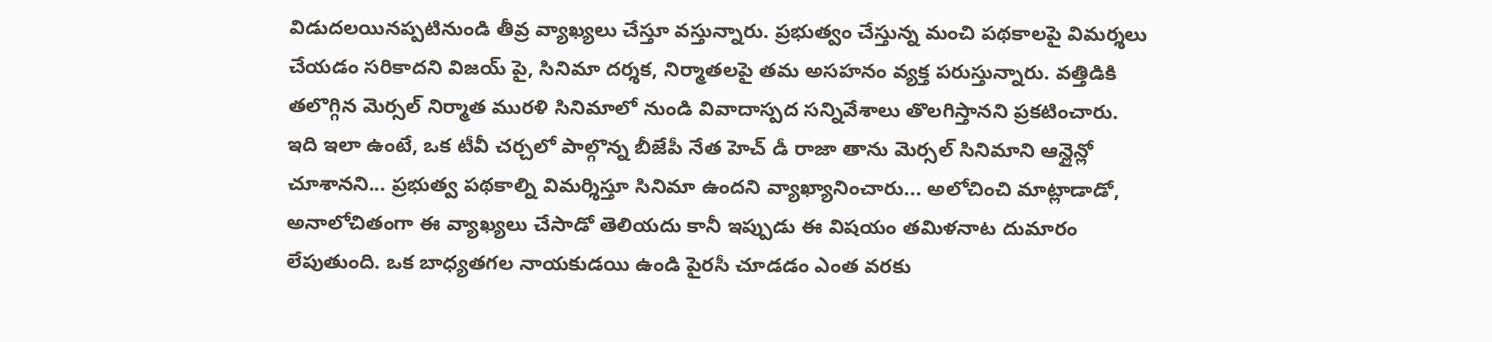విడుదలయినప్పటినుండి తీవ్ర వ్యాఖ్యలు చేస్తూ వస్తున్నారు. ప్రభుత్వం చేస్తున్న మంచి పథకాలపై విమర్శలు చేయడం సరికాదని విజయ్ పై, సినిమా దర్శక, నిర్మాతలపై తమ అసహనం వ్యక్త పరుస్తున్నారు. వత్తిడికి తలొగ్గిన మెర్సల్ నిర్మాత మురళి సినిమాలో నుండి వివాదాస్పద సన్నివేశాలు తొలగిస్తానని ప్రకటించారు.
ఇది ఇలా ఉంటే, ఒక టీవీ చర్చలో పాల్గొన్న బీజేపీ నేత హెచ్ డీ రాజా తాను మెర్సల్ సినిమాని ఆన్లైన్లో చూశానని... ప్రభుత్వ పథకాల్ని విమర్శిస్తూ సినిమా ఉందని వ్యాఖ్యానించారు... అలోచించి మాట్లాడాడో, అనాలోచితంగా ఈ వ్యాఖ్యలు చేసాడో తెలియదు కానీ ఇప్పుడు ఈ విషయం తమిళనాట దుమారం లేపుతుంది. ఒక బాధ్యతగల నాయకుడయి ఉండి పైరసీ చూడడం ఎంత వరకు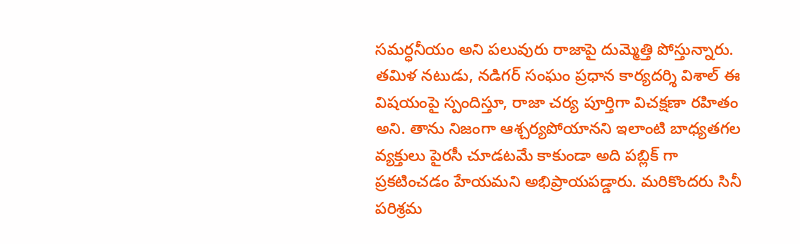సమర్ధనీయం అని పలువురు రాజాపై దుమ్మెత్తి పోస్తున్నారు.
తమిళ నటుడు, నడిగర్ సంఘం ప్రధాన కార్యదర్శి విశాల్ ఈ విషయంపై స్పందిస్తూ, రాజా చర్య పూర్తిగా విచక్షణా రహితం అని. తాను నిజంగా ఆశ్చర్యపోయానని ఇలాంటి బాధ్యతగల వ్యక్తులు పైరసీ చూడటమే కాకుండా అది పబ్లిక్ గా ప్రకటించడం హేయమని అభిప్రాయపడ్డారు. మరికొందరు సినీ పరిశ్రమ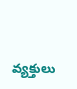వ్యక్తులు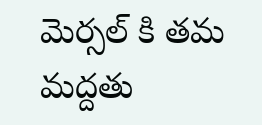మెర్సల్ కి తమ మద్దతు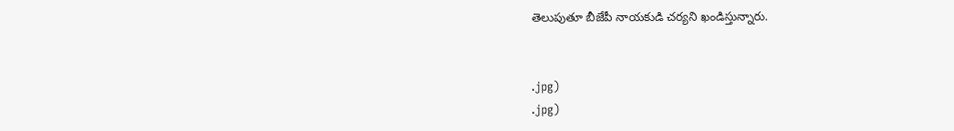తెలుపుతూ బీజేపీ నాయకుడి చర్యని ఖండిస్తున్నారు.


.jpg)
.jpg)